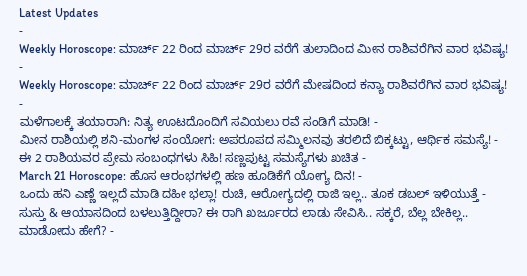Latest Updates
-
Weekly Horoscope: ಮಾರ್ಚ್ 22 ರಿಂದ ಮಾರ್ಚ್ 29ರ ವರೆಗೆ ತುಲಾದಿಂದ ಮೀನ ರಾಶಿವರೆಗಿನ ವಾರ ಭವಿಷ್ಯ! -
Weekly Horoscope: ಮಾರ್ಚ್ 22 ರಿಂದ ಮಾರ್ಚ್ 29ರ ವರೆಗೆ ಮೇಷದಿಂದ ಕನ್ಯಾ ರಾಶಿವರೆಗಿನ ವಾರ ಭವಿಷ್ಯ! -
ಮಳೆಗಾಲಕ್ಕೆ ತಯಾರಾಗಿ: ನಿತ್ಯ ಊಟದೊಂದಿಗೆ ಸವಿಯಲು ರವೆ ಸಂಡಿಗೆ ಮಾಡಿ! -
ಮೀನ ರಾಶಿಯಲ್ಲಿ ಶನಿ-ಮಂಗಳ ಸಂಯೋಗ: ಅಪರೂಪದ ಸಮ್ಮಿಲನವು ತರಲಿದೆ ಬಿಕ್ಕಟ್ಟು, ಆರ್ಥಿಕ ಸಮಸ್ಯೆ! -
ಈ 2 ರಾಶಿಯವರ ಪ್ರೇಮ ಸಂಬಂಧಗಳು ಸಿಹಿ! ಸಣ್ಣಪುಟ್ಟ ಸಮಸ್ಯೆಗಳು ಖಚಿತ -
March 21 Horoscope: ಹೊಸ ಆರಂಭಗಳಲ್ಲಿ ಹಣ ಹೂಡಿಕೆಗೆ ಯೋಗ್ಯ ದಿನ! -
ಒಂದು ಹನಿ ಎಣ್ಣೆ ಇಲ್ಲದೆ ಮಾಡಿ ದಹೀ ಭಲ್ಲಾ! ರುಚಿ, ಆರೋಗ್ಯದಲ್ಲಿ ರಾಜಿ ಇಲ್ಲ.. ತೂಕ ಡಬಲ್ ಇಳಿಯುತ್ತೆ -
ಸುಸ್ತು & ಆಯಾಸದಿಂದ ಬಳಲುತ್ತಿದ್ದೀರಾ? ಈ ರಾಗಿ ಖರ್ಜೂರದ ಲಾಡು ಸೇವಿಸಿ.. ಸಕ್ಕರೆ, ಬೆಲ್ಲ ಬೇಕಿಲ್ಲ.. ಮಾಡೋದು ಹೇಗೆ? -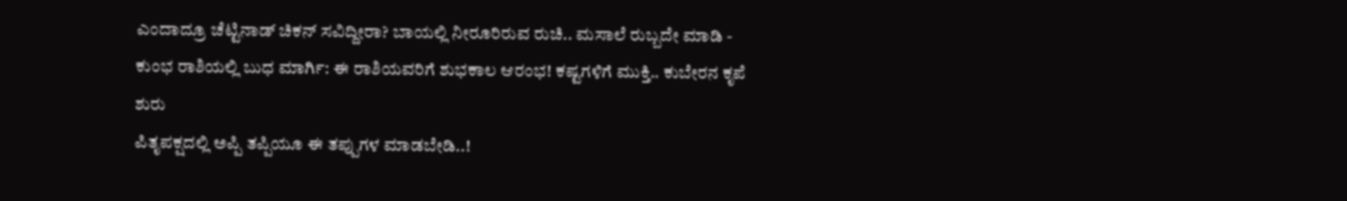ಎಂದಾದ್ರೂ ಚೆಟ್ಟಿನಾಡ್ ಚಿಕನ್ ಸವಿದ್ದೀರಾ? ಬಾಯಲ್ಲಿ ನೀರೂರಿರುವ ರುಚಿ.. ಮಸಾಲೆ ರುಬ್ಬದೇ ಮಾಡಿ -
ಕುಂಭ ರಾಶಿಯಲ್ಲಿ ಬುಧ ಮಾರ್ಗಿ: ಈ ರಾಶಿಯವರಿಗೆ ಶುಭಕಾಲ ಆರಂಭ! ಕಷ್ಟಗಳಿಗೆ ಮುಕ್ತಿ.. ಕುಬೇರನ ಕೃಪೆ ಶುರು
ಪಿತೃಪಕ್ಷದಲ್ಲಿ ಅಪ್ಪಿ ತಪ್ಪಿಯೂ ಈ ತಪ್ಪುಗಳ ಮಾಡಬೇಡಿ..!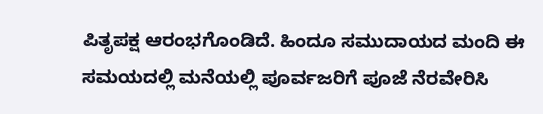ಪಿತೃಪಕ್ಷ ಆರಂಭಗೊಂಡಿದೆ. ಹಿಂದೂ ಸಮುದಾಯದ ಮಂದಿ ಈ ಸಮಯದಲ್ಲಿ ಮನೆಯಲ್ಲಿ ಪೂರ್ವಜರಿಗೆ ಪೂಜೆ ನೆರವೇರಿಸಿ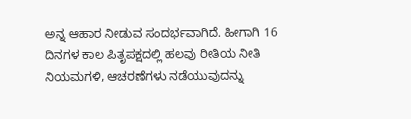ಅನ್ನ ಆಹಾರ ನೀಡುವ ಸಂದರ್ಭವಾಗಿದೆ. ಹೀಗಾಗಿ 16 ದಿನಗಳ ಕಾಲ ಪಿತೃಪಕ್ಷದಲ್ಲಿ ಹಲವು ರೀತಿಯ ನೀತಿ ನಿಯಮಗಳಿ, ಆಚರಣೆಗಳು ನಡೆಯುವುದನ್ನು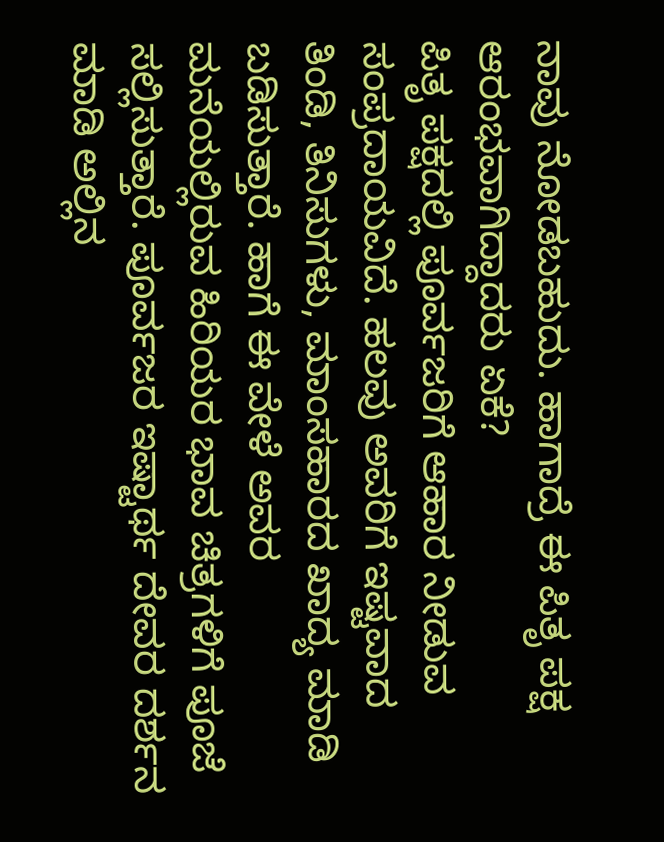ನಾವು ನೋಡಬಹುದು. ಹಾಗಾದ್ರೆ ಈ ಪಿತೃ ಪಕ್ಷ ಆರಂಭವಾಗಿದ್ದಾದರು ಏಕೆ?
ಪಿತೃ ಪಕ್ಷದಲ್ಲಿ ಪೂರ್ವಜರಿಗೆ ಆಹಾರ ನೀಡುವ ಸಂಪ್ರದಾಯವಿದೆ. ಹಲವು ಅವರಿಗೆ ಇಷ್ಟವಾದ ತಿಂಡಿ, ತಿನಿಸುಗಳು, ಮಾಂಸಹಾರದ ಖಾದ್ಯ ಮಾಡಿ ಬಡಿಸುತ್ತಾರೆ. ಹಾಗೆ ಈ ವೇಳೆ ಅವರ ಮನೆಯಲ್ಲಿರುವ ಹಿರಿಯರ ಭಾವ ಚಿತ್ರಗಳಿಗೆ ಪೂಜೆ ಸಲ್ಲಿಸುತ್ತಾರೆ. ಪೂರ್ವಜರ ಇಷ್ಟಾರ್ಥ ದೇವರ ದರ್ಶನ ಮಾಡಿ ಅಲ್ಲಿನ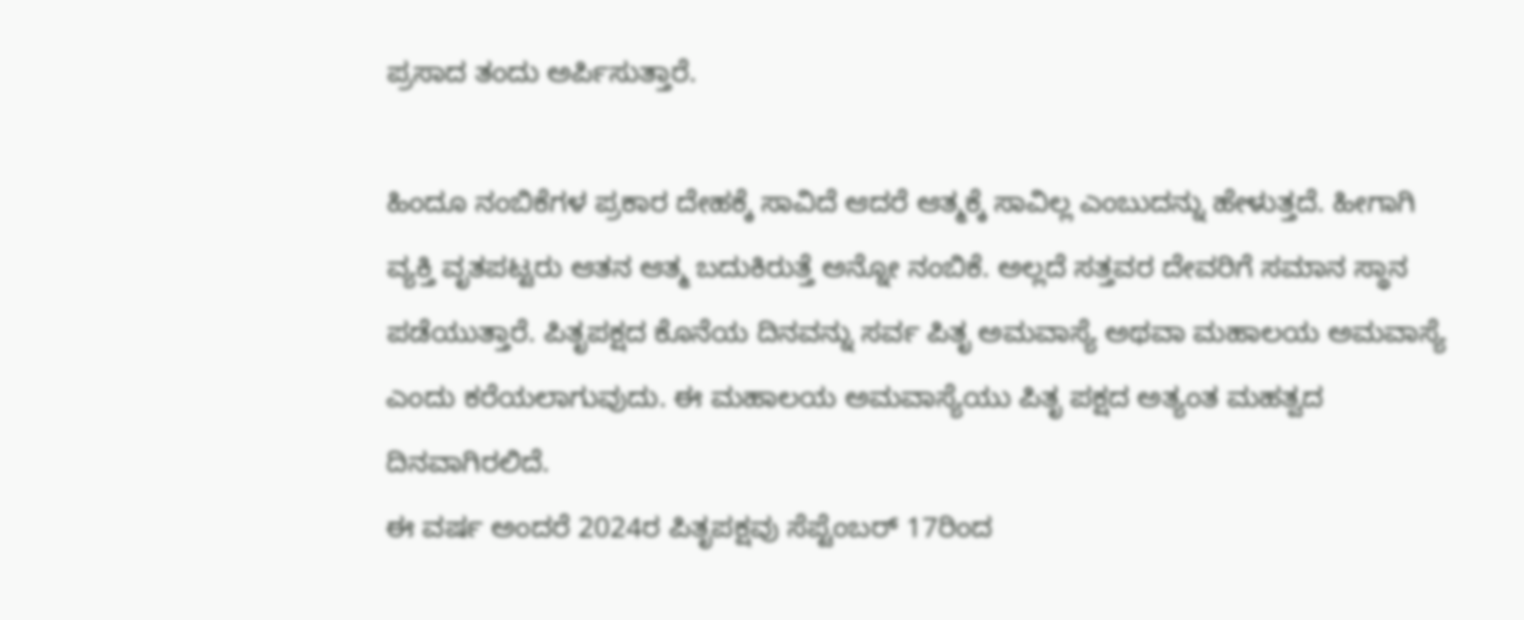ಪ್ರಸಾದ ತಂದು ಅರ್ಪಿಸುತ್ತಾರೆ.

ಹಿಂದೂ ನಂಬಿಕೆಗಳ ಪ್ರಕಾರ ದೇಹಕ್ಕೆ ಸಾವಿದೆ ಆದರೆ ಆತ್ಮಕ್ಕೆ ಸಾವಿಲ್ಲ ಎಂಬುದನ್ನು ಹೇಳುತ್ತದೆ. ಹೀಗಾಗಿ ವ್ಯಕ್ತಿ ವೃತಪಟ್ಟರು ಆತನ ಆತ್ಮ ಬದುಕಿರುತ್ತೆ ಅನ್ನೋ ನಂಬಿಕೆ. ಅಲ್ಲದೆ ಸತ್ತವರ ದೇವರಿಗೆ ಸಮಾನ ಸ್ಥಾನ ಪಡೆಯುತ್ತಾರೆ. ಪಿತೃಪಕ್ಷದ ಕೊನೆಯ ದಿನವನ್ನು ಸರ್ವ ಪಿತೃ ಅಮವಾಸ್ಯೆ ಅಥವಾ ಮಹಾಲಯ ಅಮವಾಸ್ಯೆ ಎಂದು ಕರೆಯಲಾಗುವುದು. ಈ ಮಹಾಲಯ ಅಮವಾಸ್ಯೆಯು ಪಿತೃ ಪಕ್ಷದ ಅತ್ಯಂತ ಮಹತ್ವದ ದಿನವಾಗಿರಲಿದೆ.
ಈ ವರ್ಷ ಅಂದರೆ 2024ರ ಪಿತೃಪಕ್ಷವು ಸೆಪ್ಟೆಂಬರ್ 17ರಿಂದ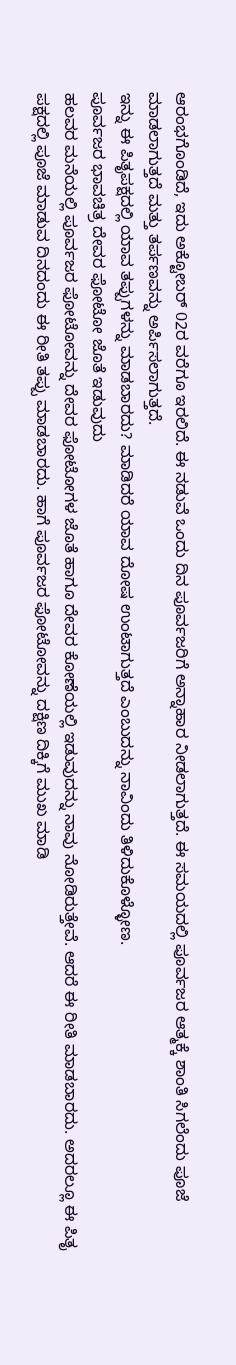ಆರಂಭಗೊಂಡಿದೆ, ಇದು ಅಕ್ಟೋಬರ್ 02ರ ವರೆಗೂ ಇರಲಿದೆ. ಈ ನಡುವೆ ಒಂದು ದಿನ ಪೂರ್ವಜರಿಗೆ ಅನ್ನಾಹಾರ ನೀಡಲಾಗುತ್ತದೆ. ಈ ಸಮಯದಲ್ಲಿ ಪೂರ್ವಜರ ಆತ್ಮಕ್ಕೆ ಶಾಂತಿ ಸಿಗಲೆಂದು ಪೂಜೆ ಮಾಡಲಾಗುತ್ತದೆ ಮತ್ತು ತರ್ಪಣವನ್ನು ಅರ್ಪಿಸಲಾಗುತ್ತದೆ.
ಇನ್ನು ಈ ಪಿತೃಪಕ್ಷದಲ್ಲಿ ಯಾವ ತಪ್ಪುಗಳನ್ನು ಮಾಡಬಾರದು? ಮಾಡಿದರೆ ಯಾವ ದೋಷ ಉಂಟಾಗುತ್ತದೆ ಎಂಬುದನ್ನು ನಾವಿಂದು ತಿಳಿದುಕೊಳ್ಳೋಣ.
ಪೂರ್ವಜರ ಭಾವಚಿತ್ರ ದೇವರ ಫೋಟೋ ಜೊತೆ ಇಡುವುದು
ಹಲವರ ಮನೆಯಲ್ಲಿ ಪೂರ್ವಜರ ಫೋಟೋವನ್ನು ದೇವರ ಫೋಟೋಗಳ ಜೊತೆ ಹಾಗೂ ದೇವರ ಕೋಣೆಯಲ್ಲಿ ಇಡುವುದನ್ನು ನಾವು ನೋಡಿರುತ್ತೇವೆ. ಆದರೆ ಈ ರೀತಿ ಮಾಡಬಾರದು. ಅದರಲ್ಲೂ ಈ ಪಿತೃ ಪಕ್ಷದಲ್ಲಿ ಪೂಜೆ ಮಾಡುವ ದಿನದಂದು ಈ ರೀತಿ ತಪ್ಪು ಮಾಡಬಾರದು. ಹಾಗೆ ಪೂರ್ವಜರ ಫೋಟೋವನ್ನು ದಕ್ಷಿಣ ದಿಕ್ಕಿಗೆ ಮುಖ ಮಾಡಿ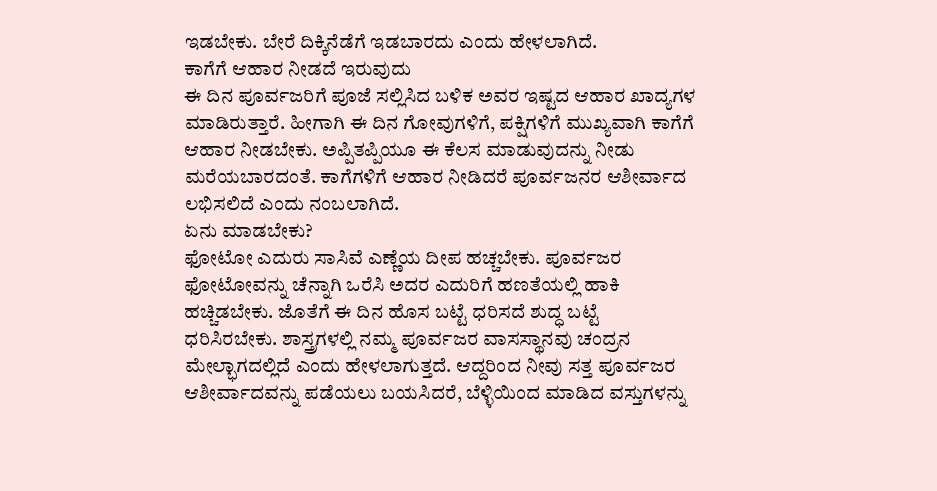ಇಡಬೇಕು. ಬೇರೆ ದಿಕ್ಕಿನೆಡೆಗೆ ಇಡಬಾರದು ಎಂದು ಹೇಳಲಾಗಿದೆ.
ಕಾಗೆಗೆ ಆಹಾರ ನೀಡದೆ ಇರುವುದು
ಈ ದಿನ ಪೂರ್ವಜರಿಗೆ ಪೂಜೆ ಸಲ್ಲಿಸಿದ ಬಳಿಕ ಅವರ ಇಷ್ಟದ ಆಹಾರ ಖಾದ್ಯಗಳ ಮಾಡಿರುತ್ತಾರೆ. ಹೀಗಾಗಿ ಈ ದಿನ ಗೋವುಗಳಿಗೆ, ಪಕ್ಷಿಗಳಿಗೆ ಮುಖ್ಯವಾಗಿ ಕಾಗೆಗೆ ಆಹಾರ ನೀಡಬೇಕು. ಅಪ್ಪಿತಪ್ಪಿಯೂ ಈ ಕೆಲಸ ಮಾಡುವುದನ್ನು ನೀಡು ಮರೆಯಬಾರದಂತೆ. ಕಾಗೆಗಳಿಗೆ ಆಹಾರ ನೀಡಿದರೆ ಪೂರ್ವಜನರ ಆಶೀರ್ವಾದ ಲಭಿಸಲಿದೆ ಎಂದು ನಂಬಲಾಗಿದೆ.
ಏನು ಮಾಡಬೇಕು?
ಫೋಟೋ ಎದುರು ಸಾಸಿವೆ ಎಣ್ಣೆಯ ದೀಪ ಹಚ್ಚಬೇಕು. ಪೂರ್ವಜರ ಫೋಟೋವನ್ನು ಚೆನ್ನಾಗಿ ಒರೆಸಿ ಅದರ ಎದುರಿಗೆ ಹಣತೆಯಲ್ಲಿ ಹಾಕಿ ಹಚ್ಚಿಡಬೇಕು. ಜೊತೆಗೆ ಈ ದಿನ ಹೊಸ ಬಟ್ಟೆ ಧರಿಸದೆ ಶುದ್ಧ ಬಟ್ಟೆ ಧರಿಸಿರಬೇಕು. ಶಾಸ್ತ್ರಗಳಲ್ಲಿ ನಮ್ಮ ಪೂರ್ವಜರ ವಾಸಸ್ಥಾನವು ಚಂದ್ರನ ಮೇಲ್ಭಾಗದಲ್ಲಿದೆ ಎಂದು ಹೇಳಲಾಗುತ್ತದೆ. ಆದ್ದರಿಂದ ನೀವು ಸತ್ತ ಪೂರ್ವಜರ ಆಶೀರ್ವಾದವನ್ನು ಪಡೆಯಲು ಬಯಸಿದರೆ, ಬೆಳ್ಳಿಯಿಂದ ಮಾಡಿದ ವಸ್ತುಗಳನ್ನು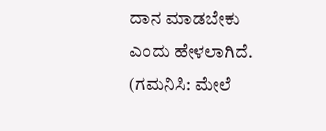ದಾನ ಮಾಡಬೇಕು ಎಂದು ಹೇಳಲಾಗಿದೆ.
(ಗಮನಿಸಿ: ಮೇಲೆ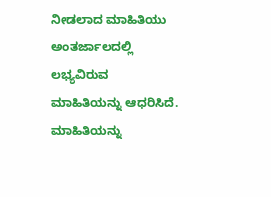ನೀಡಲಾದ ಮಾಹಿತಿಯು ಅಂತರ್ಜಾಲದಲ್ಲಿ ಲಭ್ಯವಿರುವ ಮಾಹಿತಿಯನ್ನು ಆಧರಿಸಿದೆ. ಮಾಹಿತಿಯನ್ನು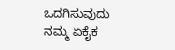ಒದಗಿಸುವುದು ನಮ್ಮ ಏಕೈಕ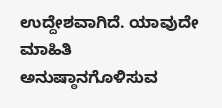ಉದ್ದೇಶವಾಗಿದೆ. ಯಾವುದೇ ಮಾಹಿತಿ ಅನುಷ್ಠಾನಗೊಳಿಸುವ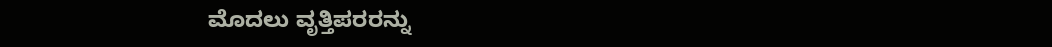ಮೊದಲು ವೃತ್ತಿಪರರನ್ನು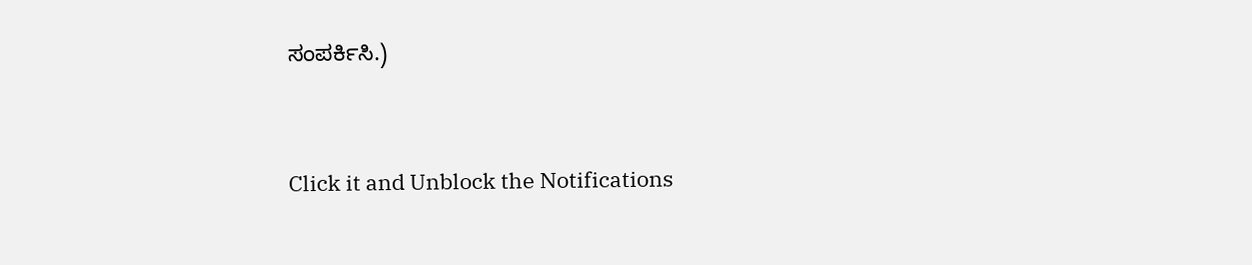ಸಂಪರ್ಕಿಸಿ.)



Click it and Unblock the Notifications